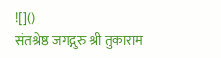![]()
संतश्रेष्ठ जगद्गुरु श्री तुकाराम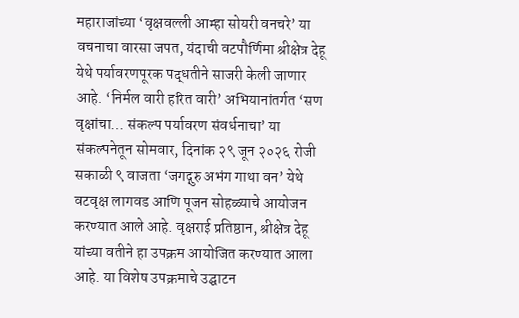महाराजांच्या ‘वृक्षवल्ली आम्हा सोयरी वनचरे’ या वचनाचा वारसा जपत, यंदाची वटपौर्णिमा श्रीक्षेत्र देहू येथे पर्यावरणपूरक पद्धतीने साजरी केली जाणार आहे. ‘निर्मल वारी हरित वारी’ अभियानांतर्गत ‘सण वृक्षांचा… संकल्प पर्यावरण संवर्धनाचा’ या संकल्पनेतून सोमवार, दिनांक २९ जून २०२६ रोजी सकाळी ९ वाजता ‘जगद्गुरु अभंग गाथा वन’ येथे वटवृक्ष लागवड आणि पूजन सोहळ्याचे आयोजन करण्यात आले आहे. वृक्षराई प्रतिष्ठान, श्रीक्षेत्र देहू यांच्या वतीने हा उपक्रम आयोजित करण्यात आला आहे. या विशेष उपक्रमाचे उद्घाटन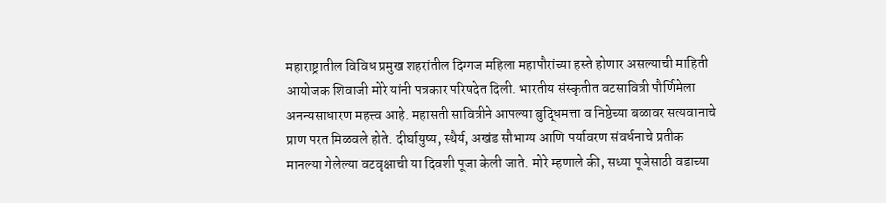महाराष्ट्रातील विविध प्रमुख शहरांतील दिग्गज महिला महापौरांच्या हस्ते होणार असल्याची माहिती आयोजक शिवाजी मोरे यांनी पत्रकार परिषदेत दिली. भारतीय संस्कृतीत वटसावित्री पौर्णिमेला अनन्यसाधारण महत्त्व आहे. महासती सावित्रीने आपल्या बुद्धिमत्ता व निष्ठेच्या बळावर सत्यवानाचे प्राण परत मिळवले होते. दीर्घायुष्य, स्थैर्य, अखंड सौभाग्य आणि पर्यावरण संवर्धनाचे प्रतीक मानल्या गेलेल्या वटवृक्षाची या दिवशी पूजा केली जाते. मोरे म्हणाले की, सध्या पूजेसाठी वडाच्या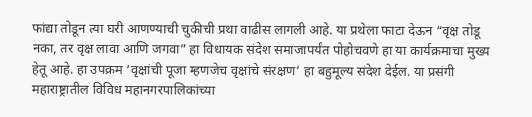फांद्या तोडून त्या घरी आणण्याची चुकीची प्रथा वाढीस लागली आहे. या प्रथेला फाटा देऊन “वृक्ष तोडू नका, तर वृक्ष लावा आणि जगवा” हा विधायक संदेश समाजापर्यंत पोहोचवणे हा या कार्यक्रमाचा मुख्य हेतू आहे. हा उपक्रम ‘वृक्षांची पूजा म्हणजेच वृक्षांचे संरक्षण’ हा बहुमूल्य संदेश देईल. या प्रसंगी महाराष्ट्रातील विविध महानगरपालिकांच्या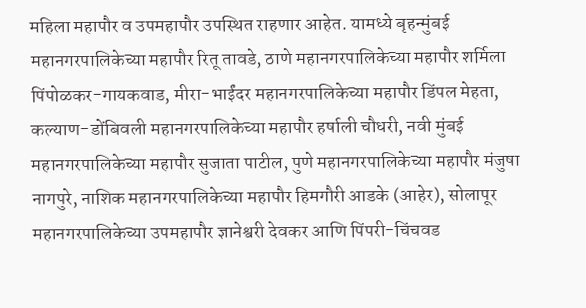महिला महापौर व उपमहापौर उपस्थित राहणार आहेत. यामध्ये बृहन्मुंबई महानगरपालिकेच्या महापौर रितू तावडे, ठाणे महानगरपालिकेच्या महापौर शर्मिला पिंपोळकर-गायकवाड, मीरा-भाईंदर महानगरपालिकेच्या महापौर डिंपल मेहता, कल्याण-डोंबिवली महानगरपालिकेच्या महापौर हर्षाली चौधरी, नवी मुंबई महानगरपालिकेच्या महापौर सुजाता पाटील, पुणे महानगरपालिकेच्या महापौर मंजुषा नागपुरे, नाशिक महानगरपालिकेच्या महापौर हिमगौरी आडके (आहेर), सोलापूर महानगरपालिकेच्या उपमहापौर ज्ञानेश्वरी देवकर आणि पिंपरी-चिंचवड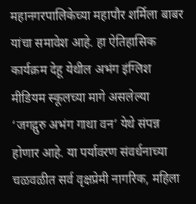महानगरपालिकेच्या महापौर शर्मिला बाबर यांचा समावेश आहे. हा ऐतिहासिक कार्यक्रम देहू येथील अभंग इंग्लिश मीडियम स्कूलच्या मागे असलेल्या ‘जगद्गुरु अभंग गाथा वन’ येथे संपन्न होणार आहे. या पर्यावरण संवर्धनाच्या चळवळीत सर्व वृक्षप्रेमी नागरिक, महिला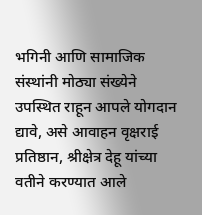भगिनी आणि सामाजिक संस्थांनी मोठ्या संख्येने उपस्थित राहून आपले योगदान द्यावे, असे आवाहन वृक्षराई प्रतिष्ठान, श्रीक्षेत्र देहू यांच्या वतीने करण्यात आले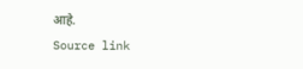आहे.
Source link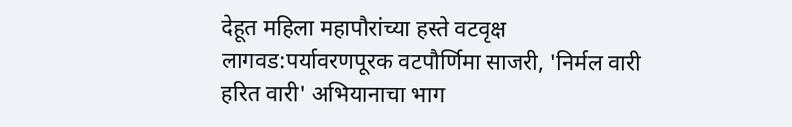देहूत महिला महापौरांच्या हस्ते वटवृक्ष लागवड:पर्यावरणपूरक वटपौर्णिमा साजरी, 'निर्मल वारी हरित वारी' अभियानाचा भाग